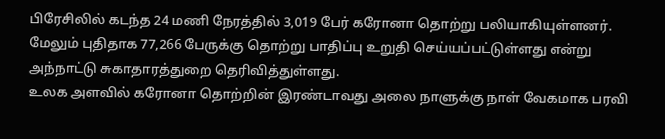பிரேசிலில் கடந்த 24 மணி நேரத்தில் 3,019 பேர் கரோனா தொற்று பலியாகியுள்ளனர். மேலும் புதிதாக 77,266 பேருக்கு தொற்று பாதிப்பு உறுதி செய்யப்பட்டுள்ளது என்று அந்நாட்டு சுகாதாரத்துறை தெரிவித்துள்ளது.
உலக அளவில் கரோனா தொற்றின் இரண்டாவது அலை நாளுக்கு நாள் வேகமாக பரவி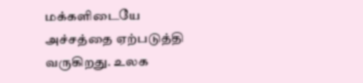மக்களிடையே அச்சத்தை ஏற்படுத்தி வருகிறது. உலக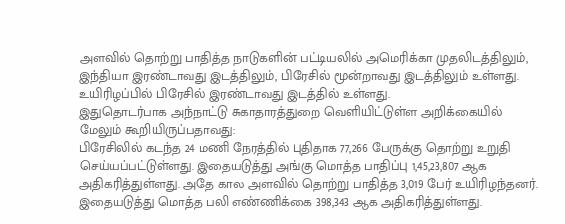அளவில் தொற்று பாதித்த நாடுகளின் பட்டியலில் அமெரிக்கா முதலிடத்திலும், இந்தியா இரண்டாவது இடத்திலும், பிரேசில் மூன்றாவது இடத்திலும் உள்ளது. உயிரிழப்பில் பிரேசில் இரண்டாவது இடத்தில் உள்ளது.
இதுதொடர்பாக அந்நாட்டு சுகாதாரத்துறை வெளியிட்டுள்ள அறிக்கையில் மேலும் கூறியிருப்பதாவது:
பிரேசிலில் கடந்த 24 மணி நேரத்தில் புதிதாக 77,266 பேருக்கு தொற்று உறுதி செய்யப்பட்டுள்ளது. இதையடுத்து அங்கு மொத்த பாதிப்பு 1,45,23,807 ஆக அதிகரித்துள்ளது. அதே கால அளவில் தொற்று பாதித்த 3,019 பேர் உயிரிழந்தனர். இதையடுத்து மொத்த பலி எண்ணிக்கை 398,343 ஆக அதிகரித்துள்ளது.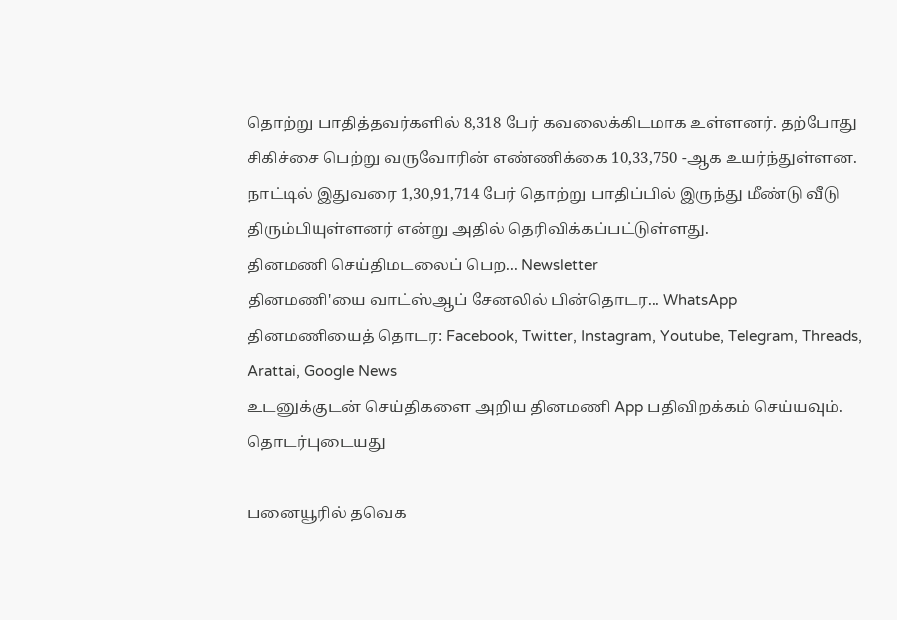தொற்று பாதித்தவர்களில் 8,318 பேர் கவலைக்கிடமாக உள்ளனர். தற்போது சிகிச்சை பெற்று வருவோரின் எண்ணிக்கை 10,33,750 -ஆக உயர்ந்துள்ளன. நாட்டில் இதுவரை 1,30,91,714 பேர் தொற்று பாதிப்பில் இருந்து மீண்டு வீடு திரும்பியுள்ளனர் என்று அதில் தெரிவிக்கப்பட்டுள்ளது.
தினமணி செய்திமடலைப் பெற... Newsletter
தினமணி'யை வாட்ஸ்ஆப் சேனலில் பின்தொடர... WhatsApp
தினமணியைத் தொடர: Facebook, Twitter, Instagram, Youtube, Telegram, Threads, Arattai, Google News
உடனுக்குடன் செய்திகளை அறிய தினமணி App பதிவிறக்கம் செய்யவும்.
தொடர்புடையது

பனையூரில் தவெக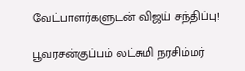வேட்பாளர்களுடன் விஜய் சந்திப்பு!

பூவரசன்குப்பம் லட்சுமி நரசிம்மர்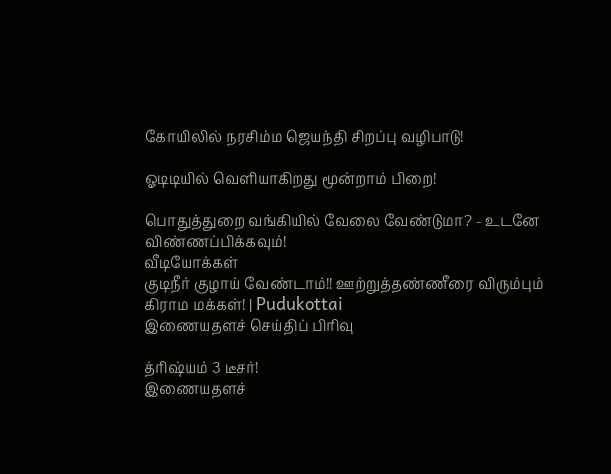கோயிலில் நரசிம்ம ஜெயந்தி சிறப்பு வழிபாடு!

ஓடிடியில் வெளியாகிறது மூன்றாம் பிறை!

பொதுத்துறை வங்கியில் வேலை வேண்டுமா? - உடனே விண்ணப்பிக்கவும்!
வீடியோக்கள்
குடிநீர் குழாய் வேண்டாம்!! ஊற்றுத்தண்ணீரை விரும்பும் கிராம மக்கள்! | Pudukottai
இணையதளச் செய்திப் பிரிவு

த்ரிஷ்யம் 3 டீசர்!
இணையதளச்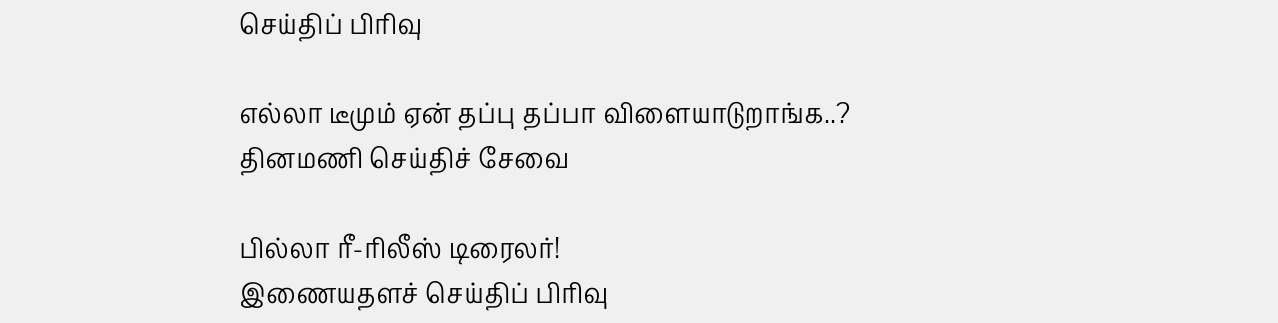செய்திப் பிரிவு

எல்லா டீமும் ஏன் தப்பு தப்பா விளையாடுறாங்க..?
தினமணி செய்திச் சேவை

பில்லா ரீ-ரிலீஸ் டிரைலர்!
இணையதளச் செய்திப் பிரிவு